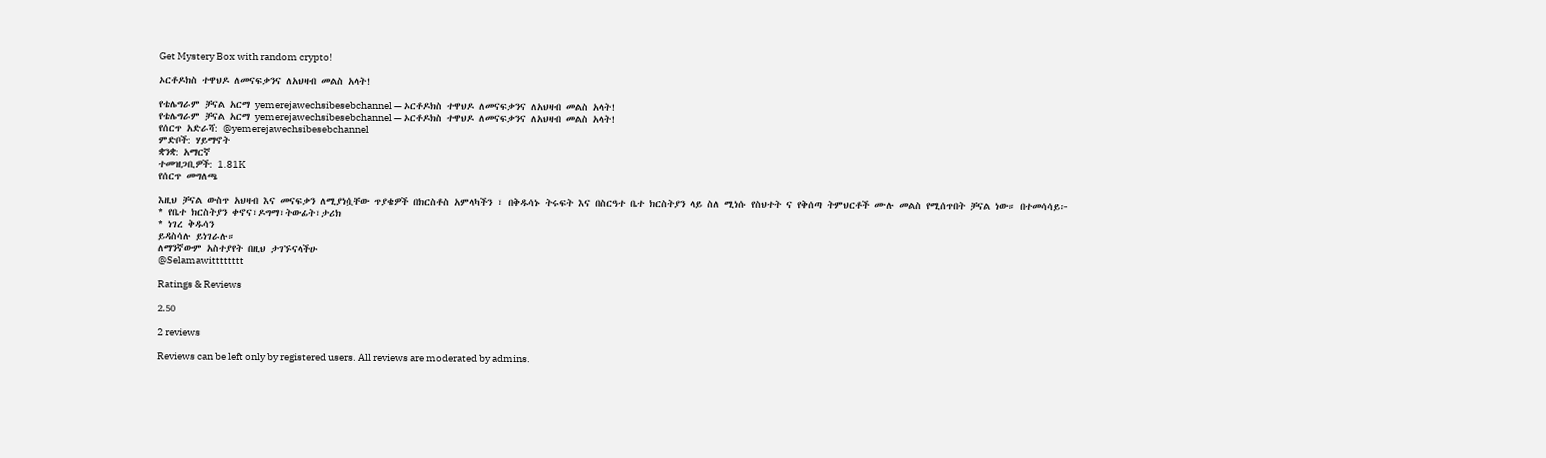Get Mystery Box with random crypto!

ኦርቶዶክስ ተዋህዶ ለመናፍቃንና ለአህዛብ መልስ አላት!

የቴሌግራም ቻናል አርማ yemerejawechsibesebchannel — ኦርቶዶክስ ተዋህዶ ለመናፍቃንና ለአህዛብ መልስ አላት!
የቴሌግራም ቻናል አርማ yemerejawechsibesebchannel — ኦርቶዶክስ ተዋህዶ ለመናፍቃንና ለአህዛብ መልስ አላት!
የሰርጥ አድራሻ: @yemerejawechsibesebchannel
ምድቦች: ሃይማኖት
ቋንቋ: አማርኛ
ተመዝጋቢዎች: 1.81K
የሰርጥ መግለጫ

እዚህ ቻናል ውስጥ አህዛብ እና መናፍቃን ለሚያነሷቸው ጥያቄዎች በክርስቶስ አምላካችን ፣ በቅዱሳኑ ትሩፍት እና በስርዓተ ቤተ ክርስትያን ላይ ስለ ሚነሱ የስህተት ና የቅሰጣ ትምህርቶች ሙሉ መልስ የሚሰጥበት ቻናል ነው። በተመሳሳይ፦
* የቤተ ክርስትያን ቀኖና፣ዶግማ፣ትውፊት፣ታሪክ
* ነገረ ቅዱሳን
ይዳስሳሉ ይነገራሉ።
ለማንኛውም አስተያየት በዚህ ታገኙናላችሁ
@Selamawitttttttt

Ratings & Reviews

2.50

2 reviews

Reviews can be left only by registered users. All reviews are moderated by admins.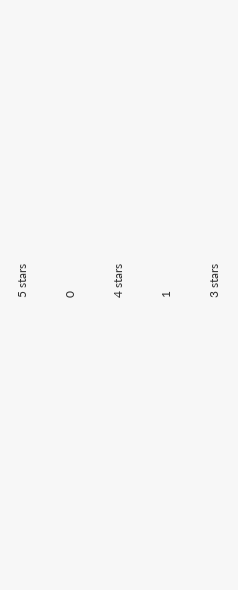5 stars

0

4 stars

1

3 stars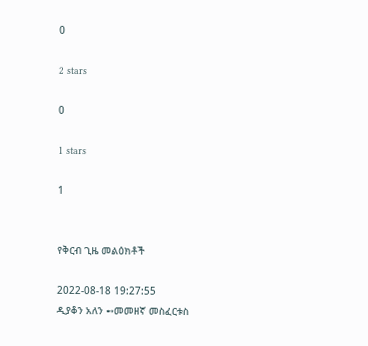0

2 stars

0

1 stars

1


የቅርብ ጊዜ መልዕክቶች

2022-08-18 19:27:55
ዲያቆን አለን ➻መመዘኛ መስፈርቱስ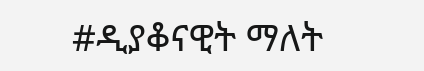#ዲያቆናዊት ማለት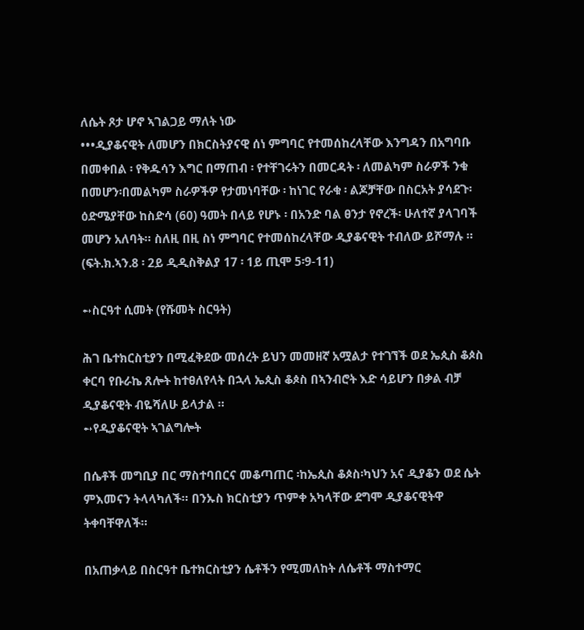ለሴት ጾታ ሆኖ ኣገልጋይ ማለት ነው
•••ዲያቆናዊት ለመሆን በክርስትያናዊ ሰነ ምግባር የተመሰከረላቸው እንግዳን በአግባቡ በመቀበል ፡ የቅዱሳን እግር በማጠብ ፡ የተቸገሩትን በመርዳት ፡ ለመልካም ስራዎች ንቁ በመሆን፡በመልካም ስራዎችዎ የታመነባቸው ፡ ከነገር የራቁ ፡ ልጆቻቸው በስርአት ያሳደጉ፡ ዕድሜያቸው ከስድሳ (60) ዓመት በላይ የሆኑ ፡ በአንድ ባል ፀንታ የኖረች፡ ሁለተኛ ያላገባች መሆን አለባት። ስለዚ በዚ ስነ ምግባር የተመሰከረላቸው ዲያቆናዊት ተብለው ይሾማሉ ። (ፍት.ክ.ኣን.8 ፡ 2ይ ዲዲስቅልያ 17 ፡ 1ይ ጢሞ 5፡9-11)

➻ስርዓተ ሲመት (የሹመት ስርዓት)

ሕገ ቤተክርስቲያን በሚፈቅደው መሰረት ይህን መመዘኛ አሟልታ የተገኘች ወደ ኤጲስ ቆጶስ ቀርባ የቡራኬ ጸሎት ከተፀለየላት በኋላ ኤጲስ ቆጶስ በኣንብሮት እድ ሳይሆን በቃል ብቻ ዲያቆናዊት ብዬሻለሁ ይላታል ።
➻የዲያቆናዊት ኣገልግሎት

በሴቶች መግቢያ በር ማስተባበርና መቆጣጠር ፡ከኤጲስ ቆጶስ፡ካህን አና ዲያቆን ወደ ሴት ምእመናን ትላላካለች። በንኡስ ክርስቲያን ጥምቀ አካላቸው ደግሞ ዲያቆናዊትዋ ትቀባቸዋለች።

በአጠቃላይ በስርዓተ ቤተክርስቲያን ሴቶችን የሚመለከት ለሴቶች ማስተማር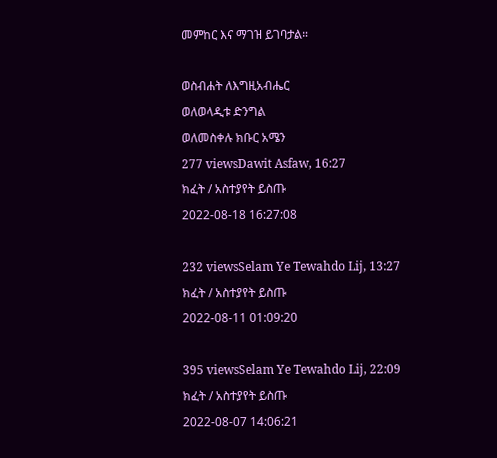መምከር እና ማገዝ ይገባታል።

ወስብሐት ለእግዚአብሔር
ወለወላዲቱ ድንግል
ወለመስቀሉ ክቡር አሜን
277 viewsDawit Asfaw, 16:27
ክፈት / አስተያየት ይስጡ
2022-08-18 16:27:08

232 viewsSelam Ye Tewahdo Lij, 13:27
ክፈት / አስተያየት ይስጡ
2022-08-11 01:09:20

395 viewsSelam Ye Tewahdo Lij, 22:09
ክፈት / አስተያየት ይስጡ
2022-08-07 14:06:21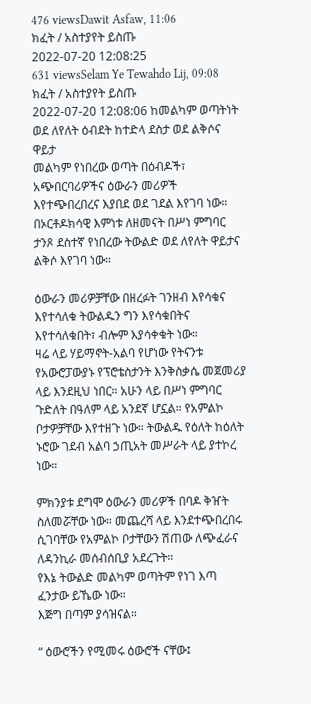476 viewsDawit Asfaw, 11:06
ክፈት / አስተያየት ይስጡ
2022-07-20 12:08:25
631 viewsSelam Ye Tewahdo Lij, 09:08
ክፈት / አስተያየት ይስጡ
2022-07-20 12:08:06 ከመልካም ወጣትነት ወደ ለየለት ዕብደት ከተድላ ደስታ ወደ ልቅሶና ዋይታ
መልካም የነበረው ወጣት በዕብዶች፣ አጭበርባሪዎችና ዕውራን መሪዎች እየተጭበረበረና እያበደ ወደ ገደል እየገባ ነው።
በኦርቶዶክሳዊ እምነቱ ለዘመናት በሥነ ምግባር ታንጾ ደስተኛ የነበረው ትውልድ ወደ ለየለት ዋይታና ልቅሶ እየገባ ነው።

ዕውራን መሪዎቻቸው በዘረፉት ገንዘብ እየሳቁና እየተሳለቁ ትውልዱን ግን እየሳቁበትና እየተሳለቁበት፣ ብሎም እያሳቀቁት ነው።
ዛሬ ላይ ሃይማኖት-አልባ የሆነው የትናንቱ የአውሮፓውያኑ የፕሮቴስታንት እንቅስቃሴ መጀመሪያ ላይ እንደዚህ ነበር። አሁን ላይ በሥነ ምግባር ጉድለት በዓለም ላይ አንደኛ ሆኗል። የአምልኮ ቦታዎቻቸው እየተዘጉ ነው። ትውልዱ የዕለት ከዕለት ኑሮው ገደብ አልባ ኃጢአት መሥራት ላይ ያተኮረ ነው።

ምክንያቱ ደግሞ ዕውራን መሪዎች በባዶ ቅዠት ስለመሯቸው ነው። መጨረሻ ላይ እንደተጭበረበሩ ሲገባቸው የአምልኮ ቦታቸውን ሽጠው ለጭፈራና ለዳንኪራ መሰብሰቢያ አደረጉት።
የእኔ ትውልድ መልካም ወጣትም የነገ እጣ ፈንታው ይኼው ነው።
እጅግ በጣም ያሳዝናል።

“ ዕውሮችን የሚመሩ ዕውሮች ናቸው፤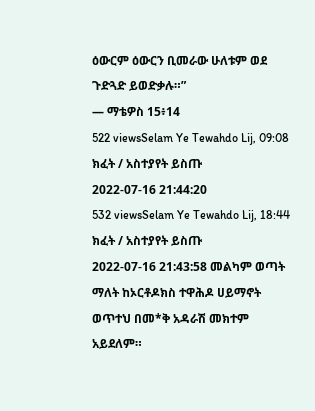ዕውርም ዕውርን ቢመራው ሁለቱም ወደ ጉድጓድ ይወድቃሉ።”
— ማቴዎስ 15፥14
522 viewsSelam Ye Tewahdo Lij, 09:08
ክፈት / አስተያየት ይስጡ
2022-07-16 21:44:20
532 viewsSelam Ye Tewahdo Lij, 18:44
ክፈት / አስተያየት ይስጡ
2022-07-16 21:43:58 መልካም ወጣት ማለት ከኦርቶዶክስ ተዋሕዶ ሀይማኖት ወጥተህ በመ*ቅ አዳራሽ መክተም አይደለም።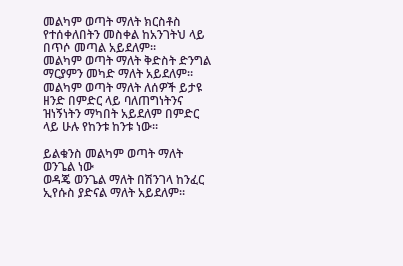መልካም ወጣት ማለት ክርስቶስ የተሰቀለበትን መስቀል ከአንገትህ ላይ በጥሶ መጣል አይደለም።
መልካም ወጣት ማለት ቅድስት ድንግል ማርያምን መካድ ማለት አይደለም።
መልካም ወጣት ማለት ለሰዎች ይታዩ ዘንድ በምድር ላይ ባለጠግነትንና ዝነኝነትን ማካበት አይደለም በምድር ላይ ሁሉ የከንቱ ከንቱ ነው።

ይልቁንስ መልካም ወጣት ማለት ወንጌል ነው
ወዳጄ ወንጌል ማለት በሽንገላ ከንፈር ኢየሱስ ያድናል ማለት አይደለም።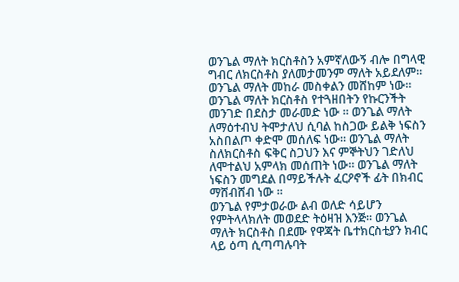ወንጌል ማለት ክርስቶስን አምኛለውኝ ብሎ በግላዊ ግብር ለክርስቶስ ያለመታመንም ማለት አይደለም። ወንጌል ማለት መከራ መስቀልን መሸከም ነው። ወንጌል ማለት ክርስቶስ የተጓዘበትን የኩርንችት መንገድ በደስታ መራመድ ነው ። ወንጌል ማለት ለማዕተብህ ትሞታለህ ሲባል ከስጋው ይልቅ ነፍስን አስበልጦ ቀድሞ መሰለፍ ነው። ወንጌል ማለት ስለክርስቶስ ፍቅር ስጋህን እና ምኞትህን ገድለህ ለሞተልህ አምላክ መሰጠት ነው። ወንጌል ማለት ነፍስን መግደል በማይችሉት ፈርዖኖች ፊት በክብር ማሸብሸብ ነው ።
ወንጌል የምታወራው ልብ ወለድ ሳይሆን የምትላላክለት መወደድ ትዕዛዝ እንጅ። ወንጌል ማለት ክርስቶስ በደሙ የዋጃት ቤተክርስቲያን ክብር ላይ ዕጣ ሲጣጣሉባት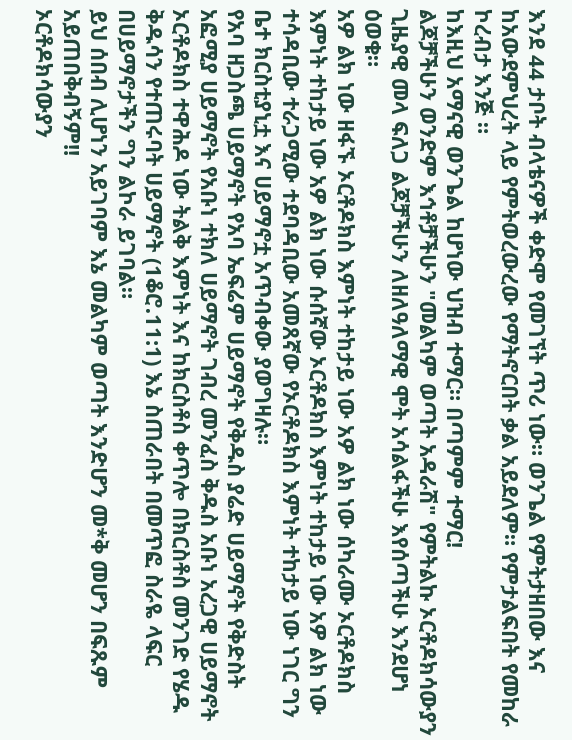እንደ 44 ታቦት ብላቴናዎች ቀድሞ የመገኘት ጥሪ ነው። ወንጌል የምትታዘበው እና ከአውደምህረት ላይ የምትወረውረው የማትኖርበት ቃል አይደለም። የምታልፍበት የመከራ ኮረብታ እንጅ ።
ከእዚህ አማናዊ ወንጌል ከሆነው ህዝብ ተማር። በጣምም ተማር!
ልጆቻችሁን ወንድም እኅቶቻችሁን "መልካም ወጣት አዳራሽ" የምትልኩ ኦርቶዶክሳውያን ጊዜያዊ መላ ፍለጋ ልጆቻችሁን ለዘለዓለማዊ ሞት አሳልፋችሁ እየሰጣችሁ እንደሆነ ዕወቁ።
አዎ ልክ ነው ዘፋኙ ኦርቶዶክስ እምነት ተከታይ ነው አዎ ልክ ነው ሰካራሙ ኦርቶዶክስ እምነት ተከታይ ነው አዎ ልክ ነው ሱሰኛው ኦርቶዶክስ እምነት ተከታይ ነው አዎ ልክ ነው ተሳዳቢው ተራጋሚው ተደባዳቢው አመጸኛው የኦርቶዶክስ እምነት ተከታይ ነው ነገር ግን ቤተ ክርስቲያኒቷ እና ሀይማኖቷ አጥብቀው ያወግዛሉ።
የአባ ዘጋስጫ ሀይማኖት የአባ ኤፍሬም ሀይማኖት የቅዱስ ያሬድ ሀይማኖት የቅድስት አፎሚያ ሀይማኖት የአቡነ ተክለ ሀይማኖት ገብረ መንፈስ ቅዱስ አቡነ አረጋዊ ሀይማኖት ኦርቶዶክስ ተዋሕዶ ነው ትልቅ እምነት እና ከክርስቶስ ቀጥሎ በክርስቶስ መንገድ የሄዱ ቅዱሳን የተጠሩባት ሀይማኖት (1ቆሮ᎐11:1) እኔ ስጠራበት በመጥፎ ስራዬ ላፍር በሀይማኖታችን ግን ልኮራ ይገባል።
ይህ ሰበብ ሊሆነን አይገባም እኔ መልካም ወጣት እንድሆን መ*ቅ መሆን በፍጹም አይጠበቅብኝም!!
ኦርቶዶክሳውያን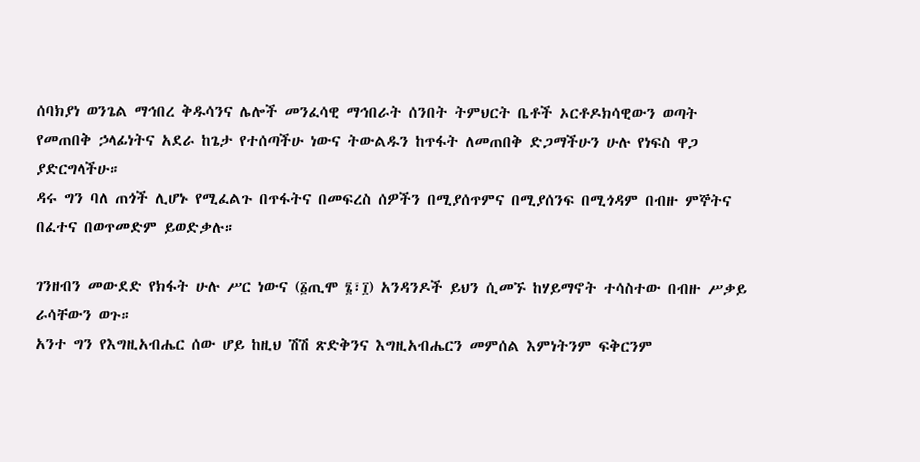ሰባክያነ ወንጌል ማኅበረ ቅዱሳንና ሌሎች መንፈሳዊ ማኅበራት ሰንበት ትምህርት ቤቶች ኦርቶዶክሳዊውን ወጣት የመጠበቅ ኃላፊነትና አደራ ከጌታ የተሰጣችሁ ነውና ትውልዱን ከጥፋት ለመጠበቅ ድጋማችሁን ሁሉ የነፍስ ዋጋ ያድርግላችሁ።
ዳሩ ግን ባለ ጠጎች ሊሆኑ የሚፈልጉ በጥፋትና በመፍረስ ሰዎችን በሚያሰጥምና በሚያሰንፍ በሚጎዳም በብዙ ምኞትና በፈተና በወጥመድም ይወድቃሉ።

ገንዘብን መውደድ የክፋት ሁሉ ሥር ነውና (፩ጢሞ ፮፣፲) አንዳንዶች ይህን ሲመኙ ከሃይማኖት ተሳስተው በብዙ ሥቃይ ራሳቸውን ወጉ።
አንተ ግን የእግዚአብሔር ሰው ሆይ ከዚህ ሽሽ ጽድቅንና እግዚአብሔርን መምሰል እምነትንም ፍቅርንም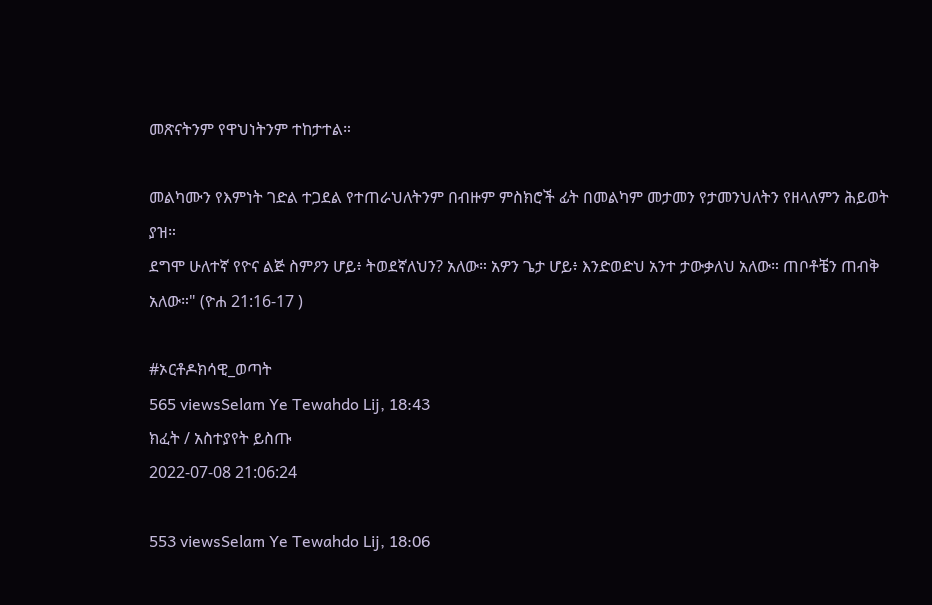መጽናትንም የዋህነትንም ተከታተል።

መልካሙን የእምነት ገድል ተጋደል የተጠራህለትንም በብዙም ምስክሮች ፊት በመልካም መታመን የታመንህለትን የዘላለምን ሕይወት ያዝ።
ደግሞ ሁለተኛ የዮና ልጅ ስምዖን ሆይ፥ ትወደኛለህን? አለው። አዎን ጌታ ሆይ፥ እንድወድህ አንተ ታውቃለህ አለው። ጠቦቶቼን ጠብቅ አለው።" (ዮሐ 21:16-17 )

#ኦርቶዶክሳዊ_ወጣት
565 viewsSelam Ye Tewahdo Lij, 18:43
ክፈት / አስተያየት ይስጡ
2022-07-08 21:06:24

553 viewsSelam Ye Tewahdo Lij, 18:06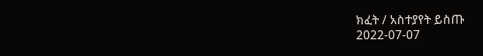ክፈት / አስተያየት ይስጡ
2022-07-07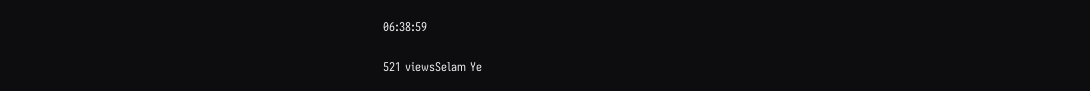06:38:59

521 viewsSelam Ye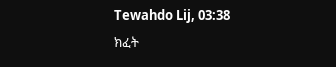Tewahdo Lij, 03:38
ክፈት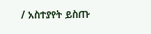/ አስተያየት ይስጡ